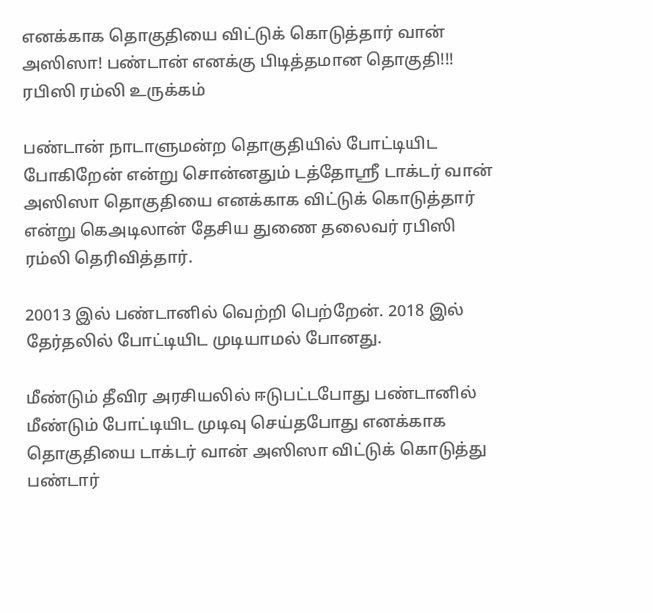எனக்காக தொகுதியை விட்டுக் கொடுத்தார் வான் அஸிஸா! பண்டான் எனக்கு பிடித்தமான தொகுதி!!! ரபிஸி ரம்லி உருக்கம்

பண்டான் நாடாளுமன்ற தொகுதியில் போட்டியிட போகிறேன் என்று சொன்னதும் டத்தோஸ்ரீ டாக்டர் வான் அஸிஸா தொகுதியை எனக்காக விட்டுக் கொடுத்தார் என்று கெஅடிலான் தேசிய துணை தலைவர் ரபிஸி ரம்லி தெரிவித்தார்.

20013 இல் பண்டானில் வெற்றி பெற்றேன். 2018 இல் தேர்தலில் போட்டியிட முடியாமல் போனது.

மீண்டும் தீவிர அரசியலில் ஈடுபட்டபோது பண்டானில் மீண்டும் போட்டியிட முடிவு செய்தபோது எனக்காக தொகுதியை டாக்டர் வான் அஸிஸா விட்டுக் கொடுத்து பண்டார்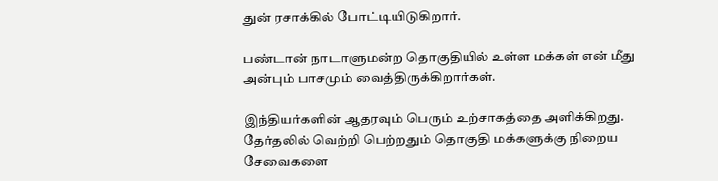துன் ரசாக்கில் போட்டியிடுகிறார்.

பண்டான் நாடாளுமன்ற தொகுதியில் உள்ள மக்கள் என் மீது அன்பும் பாசமும் வைத்திருக்கிறார்கள்.

இந்தியர்களின் ஆதரவும் பெரும் உற்சாகத்தை அளிக்கிறது. தேர்தலில் வெற்றி பெற்றதும் தொகுதி மக்களுக்கு நிறைய சேவைகளை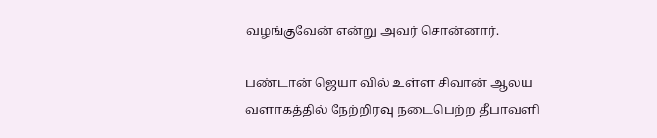வழங்குவேன் என்று அவர் சொன்னார்.

பண்டான் ஜெயா வில் உள்ள சிவான் ஆலய வளாகத்தில் நேற்றிரவு நடைபெற்ற தீபாவளி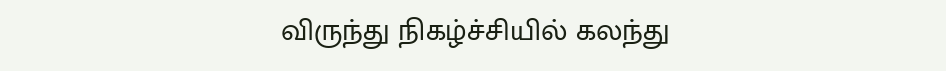விருந்து நிகழ்ச்சியில் கலந்து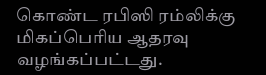கொண்ட ரபிஸி ரம்லிக்கு மிகப்பெரிய ஆதரவு வழங்கப்பட்டது.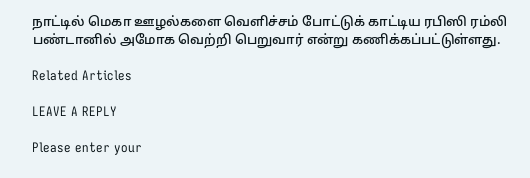நாட்டில் மெகா ஊழல்களை வெளிச்சம் போட்டுக் காட்டிய ரபிஸி ரம்லி பண்டானில் அமோக வெற்றி பெறுவார் என்று கணிக்கப்பட்டுள்ளது.

Related Articles

LEAVE A REPLY

Please enter your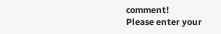comment!
Please enter your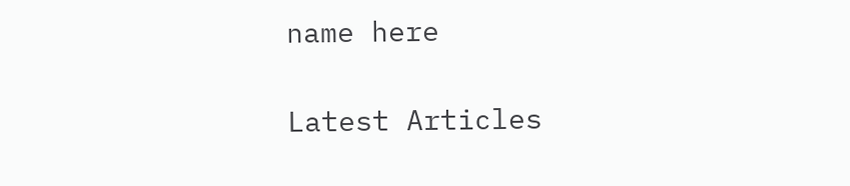name here

Latest Articles